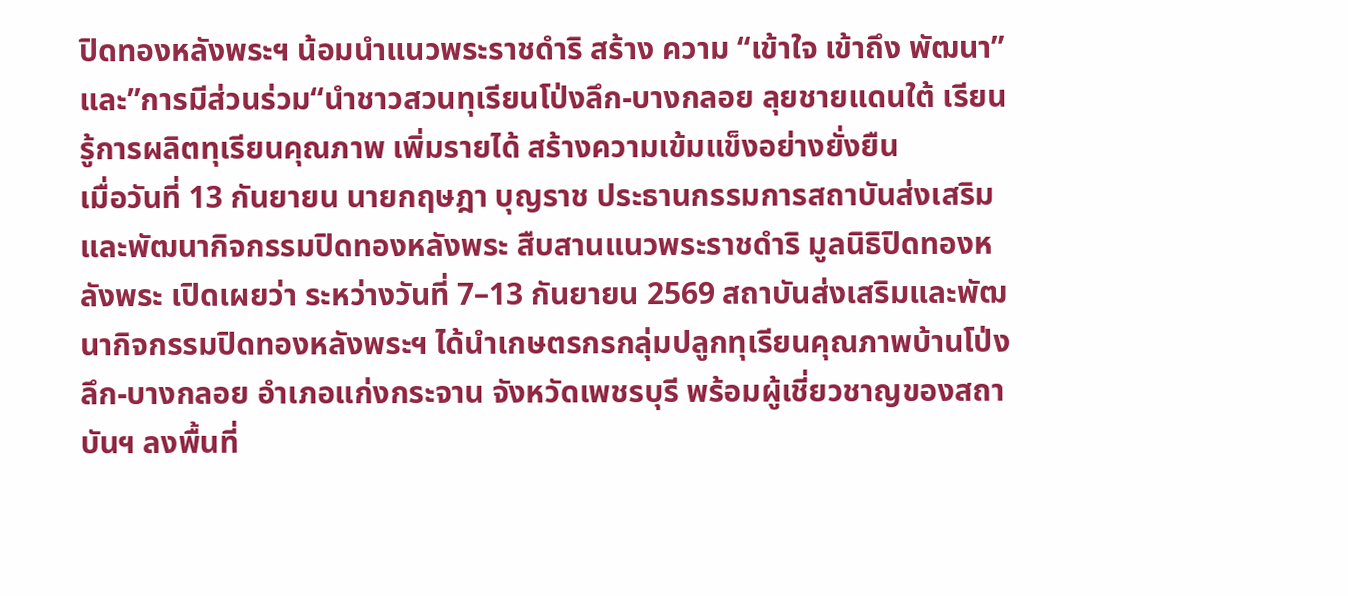ปิดทองหลังพระฯ น้อมนำแนวพระราชดำริ สร้าง ความ “เข้าใจ เข้าถึง พัฒนา”และ”การมีส่วนร่วม“นำชาวสวนทุเรียนโป่งลึก-บางกลอย ลุยชายแดนใต้ เรียนรู้การผลิตทุเรียนคุณภาพ เพิ่มรายได้ สร้างความเข้มแข็งอย่างยั่งยืน
เมื่อวันที่ 13 กันยายน นายกฤษฎา บุญราช ประธานกรรมการสถาบันส่งเสริมและพัฒนากิจกรรมปิดทองหลังพระ สืบสานแนวพระราชดำริ มูลนิธิปิดทองหลังพระ เปิดเผยว่า ระหว่างวันที่ 7–13 กันยายน 2569 สถาบันส่งเสริมและพัฒนากิจกรรมปิดทองหลังพระฯ ได้นำเกษตรกรกลุ่มปลูกทุเรียนคุณภาพบ้านโป่งลึก-บางกลอย อำเภอแก่งกระจาน จังหวัดเพชรบุรี พร้อมผู้เชี่ยวชาญของสถาบันฯ ลงพื้นที่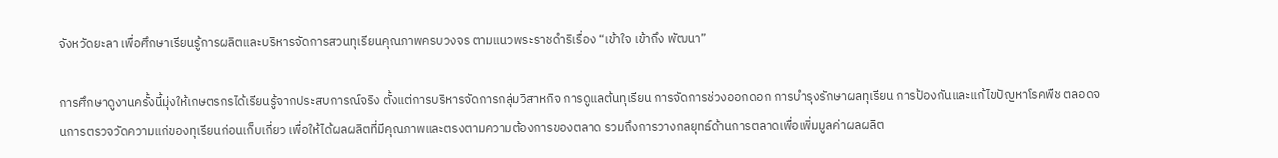จังหวัดยะลา เพื่อศึกษาเรียนรู้การผลิตและบริหารจัดการสวนทุเรียนคุณภาพครบวงจร ตามแนวพระราชดำริเรื่อง “เข้าใจ เข้าถึง พัฒนา”

การศึกษาดูงานครั้งนี้มุ่งให้เกษตรกรได้เรียนรู้จากประสบการณ์จริง ตั้งแต่การบริหารจัดการกลุ่มวิสาหกิจ การดูแลต้นทุเรียน การจัดการช่วงออกดอก การบำรุงรักษาผลทุเรียน การป้องกันและแก้ไขปัญหาโรคพืช ตลอดจนการตรวจวัดความแก่ของทุเรียนก่อนเก็บเกี่ยว เพื่อให้ได้ผลผลิตที่มีคุณภาพและตรงตามความต้องการของตลาด รวมถึงการวางกลยุทธ์ด้านการตลาดเพื่อเพิ่มมูลค่าผลผลิต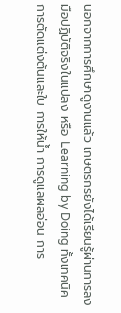นอกจากการศึกษาดูงานแล้ว เกษตรกรยังได้เรียนรู้ผ่านการลงมือปฏิบัติจริงในแปลง หรือ Learning by Doing ทั้งเทคนิคการตัดแต่งต้นและใบ การให้น้ำ การดูแลผลอ่อน การ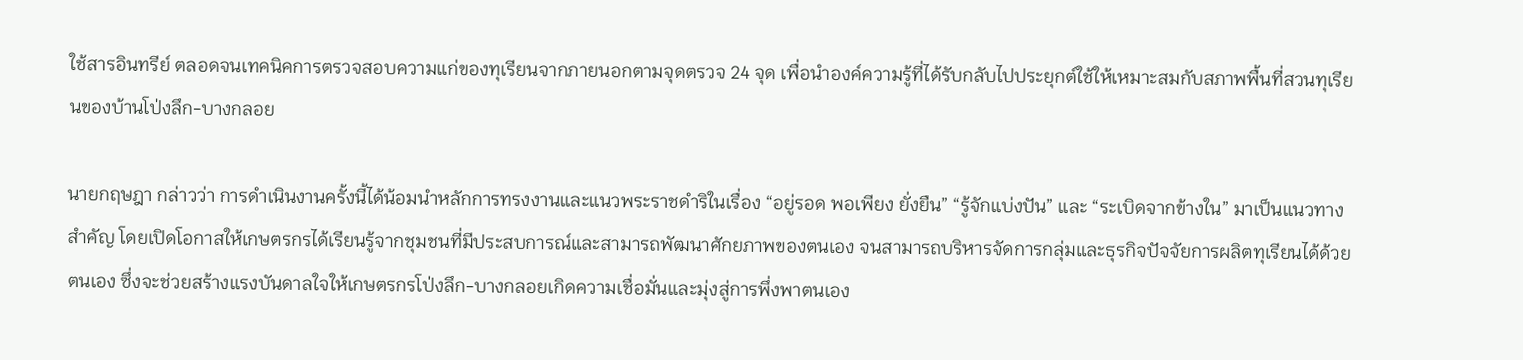ใช้สารอินทรีย์ ตลอดจนเทคนิคการตรวจสอบความแก่ของทุเรียนจากภายนอกตามจุดตรวจ 24 จุด เพื่อนำองค์ความรู้ที่ได้รับกลับไปประยุกต์ใช้ให้เหมาะสมกับสภาพพื้นที่สวนทุเรียนของบ้านโป่งลึก-บางกลอย

นายกฤษฎา กล่าวว่า การดำเนินงานครั้งนี้ได้น้อมนำหลักการทรงงานและแนวพระราชดำริในเรื่อง “อยู่รอด พอเพียง ยั่งยืน” “รู้จักแบ่งปัน” และ “ระเบิดจากข้างใน” มาเป็นแนวทางสำคัญ โดยเปิดโอกาสให้เกษตรกรได้เรียนรู้จากชุมชนที่มีประสบการณ์และสามารถพัฒนาศักยภาพของตนเอง จนสามารถบริหารจัดการกลุ่มและธุรกิจปัจจัยการผลิตทุเรียนได้ด้วยตนเอง ซึ่งจะช่วยสร้างแรงบันดาลใจให้เกษตรกรโป่งลึก-บางกลอยเกิดความเชื่อมั่นและมุ่งสู่การพึ่งพาตนเอง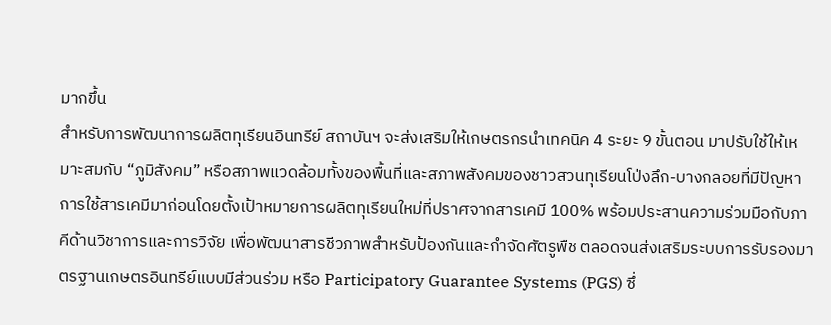มากขึ้น
สำหรับการพัฒนาการผลิตทุเรียนอินทรีย์ สถาบันฯ จะส่งเสริมให้เกษตรกรนำเทคนิค 4 ระยะ 9 ขั้นตอน มาปรับใช้ให้เหมาะสมกับ “ภูมิสังคม” หรือสภาพแวดล้อมทั้งของพื้นที่และสภาพสังคมของชาวสวนทุเรียนโป่งลึก-บางกลอยที่มีปัญหาการใช้สารเคมีมาก่อนโดยตั้งเป้าหมายการผลิตทุเรียนใหม่ที่ปราศจากสารเคมี 100% พร้อมประสานความร่วมมือกับภาคีด้านวิชาการและการวิจัย เพื่อพัฒนาสารชีวภาพสำหรับป้องกันและกำจัดศัตรูพืช ตลอดจนส่งเสริมระบบการรับรองมาตรฐานเกษตรอินทรีย์แบบมีส่วนร่วม หรือ Participatory Guarantee Systems (PGS) ซึ่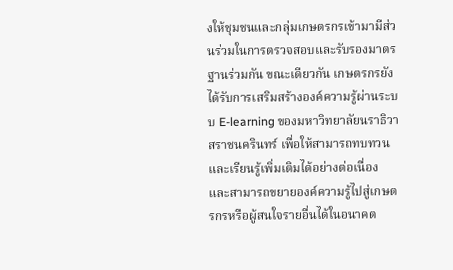งให้ชุมชนและกลุ่มเกษตรกรเข้ามามีส่วนร่วมในการตรวจสอบและรับรองมาตรฐานร่วมกัน ขณะเดียวกัน เกษตรกรยังได้รับการเสริมสร้างองค์ความรู้ผ่านระบบ E-learning ของมหาวิทยาลัยนราธิวาสราชนครินทร์ เพื่อให้สามารถทบทวนและเรียนรู้เพิ่มเติมได้อย่างต่อเนื่อง และสามารถขยายองค์ความรู้ไปสู่เกษตรกรหรือผู้สนใจรายอื่นได้ในอนาคต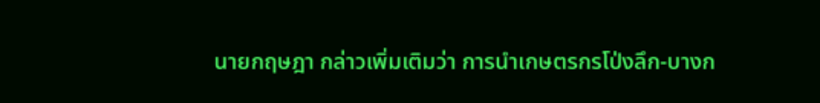นายกฤษฎา กล่าวเพิ่มเติมว่า การนำเกษตรกรโป่งลึก-บางก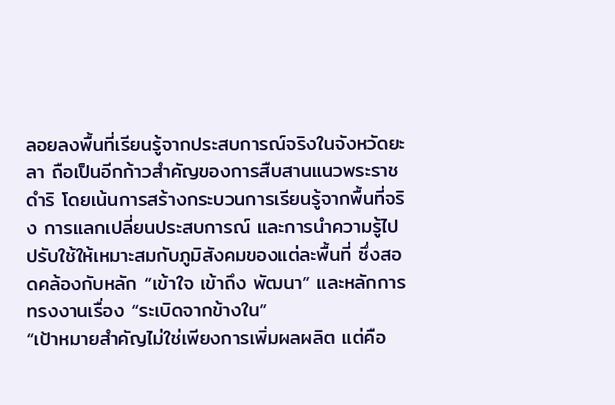ลอยลงพื้นที่เรียนรู้จากประสบการณ์จริงในจังหวัดยะลา ถือเป็นอีกก้าวสำคัญของการสืบสานแนวพระราชดำริ โดยเน้นการสร้างกระบวนการเรียนรู้จากพื้นที่จริง การแลกเปลี่ยนประสบการณ์ และการนำความรู้ไปปรับใช้ให้เหมาะสมกับภูมิสังคมของแต่ละพื้นที่ ซึ่งสอดคล้องกับหลัก “เข้าใจ เข้าถึง พัฒนา” และหลักการทรงงานเรื่อง “ระเบิดจากข้างใน”
“เป้าหมายสำคัญไม่ใช่เพียงการเพิ่มผลผลิต แต่คือ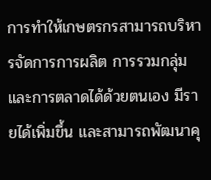การทำให้เกษตรกรสามารถบริหารจัดการการผลิต การรวมกลุ่ม และการตลาดได้ด้วยตนเอง มีรายได้เพิ่มขึ้น และสามารถพัฒนาคุ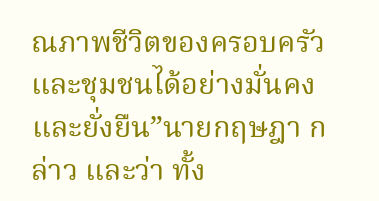ณภาพชีวิตของครอบครัวและชุมชนได้อย่างมั่นคงและยั่งยืน”นายกฤษฎา กล่าว และว่า ทั้ง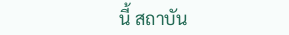นี้ สถาบัน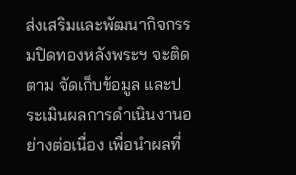ส่งเสริมและพัฒนากิจกรรมปิดทองหลังพระฯ จะติดตาม จัดเก็บข้อมูล และประเมินผลการดำเนินงานอย่างต่อเนื่อง เพื่อนำผลที่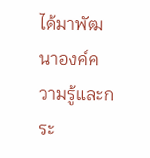ได้มาพัฒนาองค์ความรู้และกระ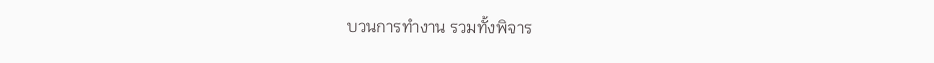บวนการทำงาน รวมทั้งพิจาร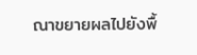ณาขยายผลไปยังพื้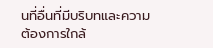นที่อื่นที่มีบริบทและความต้องการใกล้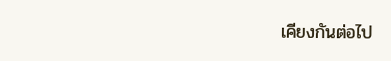เคียงกันต่อไป